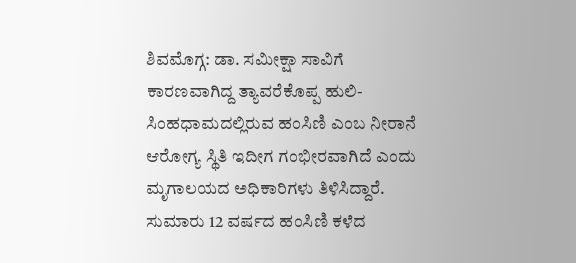ಶಿವಮೊಗ್ಗ: ಡಾ. ಸಮೀಕ್ಷಾ ಸಾವಿಗೆ ಕಾರಣವಾಗಿದ್ದ ತ್ಯಾವರೆಕೊಪ್ಪ ಹುಲಿ-ಸಿಂಹಧಾಮದಲ್ಲಿರುವ ಹಂಸಿಣಿ ಎಂಬ ನೀರಾನೆ ಆರೋಗ್ಯ ಸ್ಥಿತಿ ಇದೀಗ ಗಂಭೀರವಾಗಿದೆ ಎಂದು ಮೃಗಾಲಯದ ಅಧಿಕಾರಿಗಳು ತಿಳಿಸಿದ್ದಾರೆ.
ಸುಮಾರು 12 ವರ್ಷದ ಹಂಸಿಣಿ ಕಳೆದ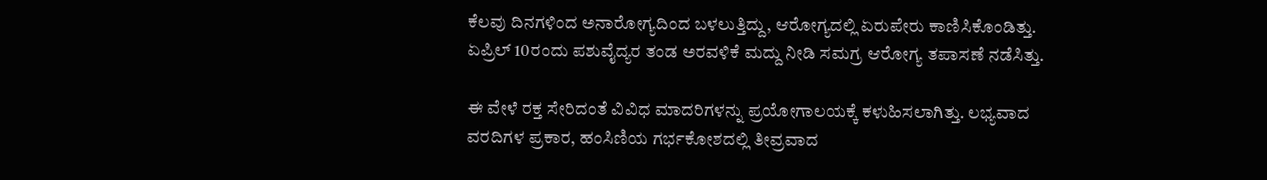ಕೆಲವು ದಿನಗಳಿಂದ ಅನಾರೋಗ್ಯದಿಂದ ಬಳಲುತ್ತಿದ್ದು, ಆರೋಗ್ಯದಲ್ಲಿ ಏರುಪೇರು ಕಾಣಿಸಿಕೊಂಡಿತ್ತು. ಏಪ್ರಿಲ್ 10ರಂದು ಪಶುವೈದ್ಯರ ತಂಡ ಅರವಳಿಕೆ ಮದ್ದು ನೀಡಿ ಸಮಗ್ರ ಆರೋಗ್ಯ ತಪಾಸಣೆ ನಡೆಸಿತ್ತು.

ಈ ವೇಳೆ ರಕ್ತ ಸೇರಿದಂತೆ ವಿವಿಧ ಮಾದರಿಗಳನ್ನು ಪ್ರಯೋಗಾಲಯಕ್ಕೆ ಕಳುಹಿಸಲಾಗಿತ್ತು. ಲಭ್ಯವಾದ ವರದಿಗಳ ಪ್ರಕಾರ, ಹಂಸಿಣಿಯ ಗರ್ಭಕೋಶದಲ್ಲಿ ತೀವ್ರವಾದ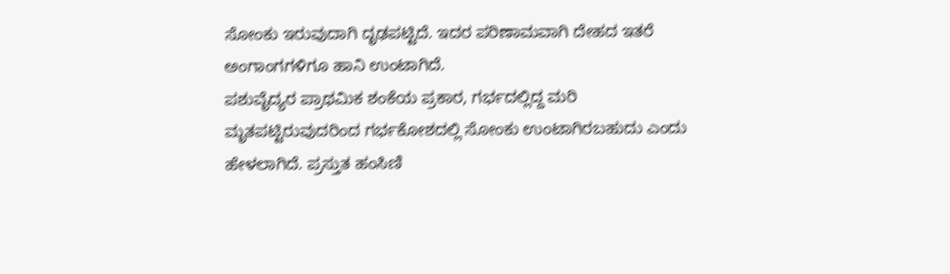ಸೋಂಕು ಇರುವುದಾಗಿ ದೃಢಪಟ್ಟಿದೆ. ಇದರ ಪರಿಣಾಮವಾಗಿ ದೇಹದ ಇತರೆ ಅಂಗಾಂಗಗಳಿಗೂ ಹಾನಿ ಉಂಟಾಗಿದೆ.
ಪಶುವೈದ್ಯರ ಪ್ರಾಥಮಿಕ ಶಂಕೆಯ ಪ್ರಕಾರ, ಗರ್ಭದಲ್ಲಿದ್ದ ಮರಿ ಮೃತಪಟ್ಟಿರುವುದರಿಂದ ಗರ್ಭಕೋಶದಲ್ಲಿ ಸೋಂಕು ಉಂಟಾಗಿರಬಹುದು ಎಂದು ಹೇಳಲಾಗಿದೆ. ಪ್ರಸ್ತುತ ಹಂಸಿಣಿ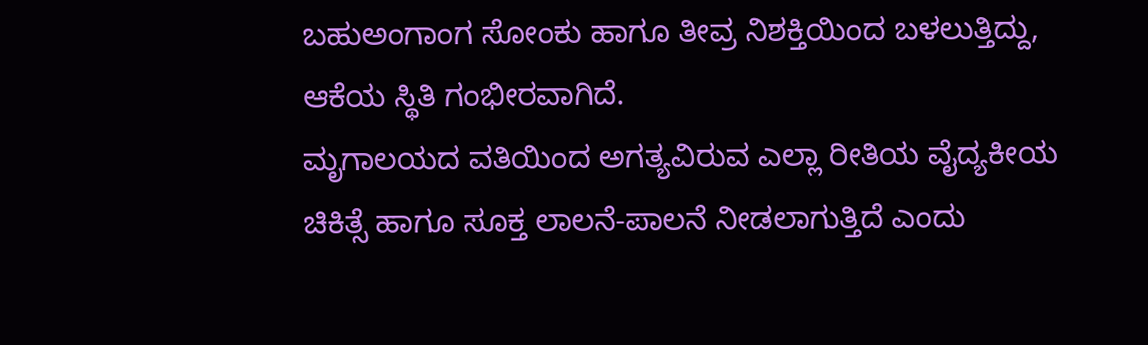ಬಹುಅಂಗಾಂಗ ಸೋಂಕು ಹಾಗೂ ತೀವ್ರ ನಿಶಕ್ತಿಯಿಂದ ಬಳಲುತ್ತಿದ್ದು, ಆಕೆಯ ಸ್ಥಿತಿ ಗಂಭೀರವಾಗಿದೆ.
ಮೃಗಾಲಯದ ವತಿಯಿಂದ ಅಗತ್ಯವಿರುವ ಎಲ್ಲಾ ರೀತಿಯ ವೈದ್ಯಕೀಯ ಚಿಕಿತ್ಸೆ ಹಾಗೂ ಸೂಕ್ತ ಲಾಲನೆ-ಪಾಲನೆ ನೀಡಲಾಗುತ್ತಿದೆ ಎಂದು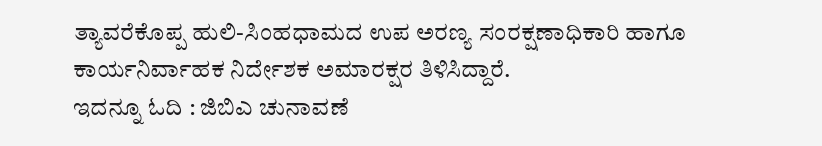ತ್ಯಾವರೆಕೊಪ್ಪ ಹುಲಿ-ಸಿಂಹಧಾಮದ ಉಪ ಅರಣ್ಯ ಸಂರಕ್ಷಣಾಧಿಕಾರಿ ಹಾಗೂ ಕಾರ್ಯನಿರ್ವಾಹಕ ನಿರ್ದೇಶಕ ಅಮಾರಕ್ಷರ ತಿಳಿಸಿದ್ದಾರೆ.
ಇದನ್ನೂ ಓದಿ : ಜಿಬಿಎ ಚುನಾವಣೆ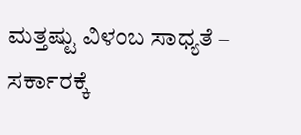ಮತ್ತಷ್ಟು ವಿಳಂಬ ಸಾಧ್ಯತೆ – ಸರ್ಕಾರಕ್ಕೆ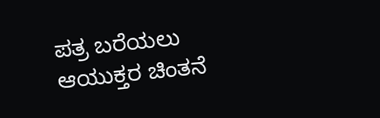ಪತ್ರ ಬರೆಯಲು ಆಯುಕ್ತರ ಚಿಂತನೆ